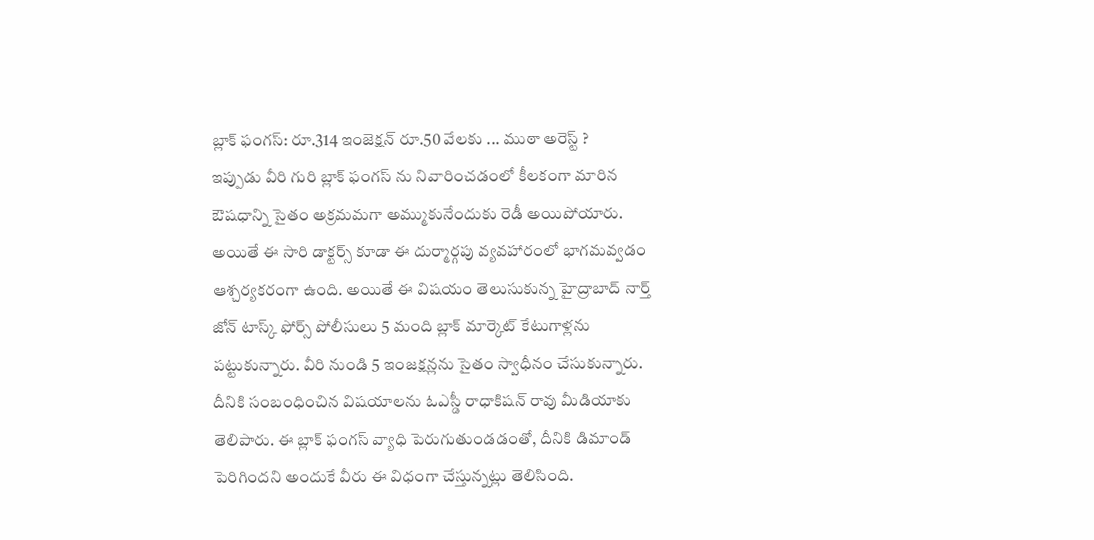బ్లాక్ ఫంగస్: రూ.314 ఇంజెక్షన్ రూ.50 వేలకు ... ముఠా అరెస్ట్ ?
ఇప్పుడు వీరి గురి బ్లాక్ ఫంగస్ ను నివారించడంలో కీలకంగా మారిన ఔషధాన్ని సైతం అక్రమమగా అమ్ముకునేందుకు రెడీ అయిపోయారు. అయితే ఈ సారి డాక్టర్స్ కూడా ఈ దుర్మార్గపు వ్యవహారంలో భాగమవ్వడం ఆశ్చర్యకరంగా ఉంది. అయితే ఈ విషయం తెలుసుకున్న హైద్రాబాద్ నార్త్ జోన్ టాస్క్ ఫోర్స్ పోలీసులు 5 మంది బ్లాక్ మార్కెట్ కేటుగాళ్లను పట్టుకున్నారు. వీరి నుండి 5 ఇంజక్షన్లను సైతం స్వాధీనం చేసుకున్నారు. దీనికి సంబంధించిన విషయాలను ఓఎస్డీ రాధాకిషన్ రావు మీడియాకు తెలిపారు. ఈ బ్లాక్ ఫంగస్ వ్యాధి పెరుగుతుండడంతో, దీనికి డిమాండ్ పెరిగిందని అందుకే వీరు ఈ విధంగా చేస్తున్నట్లు తెలిసింది.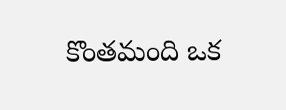కొంతమంది ఒక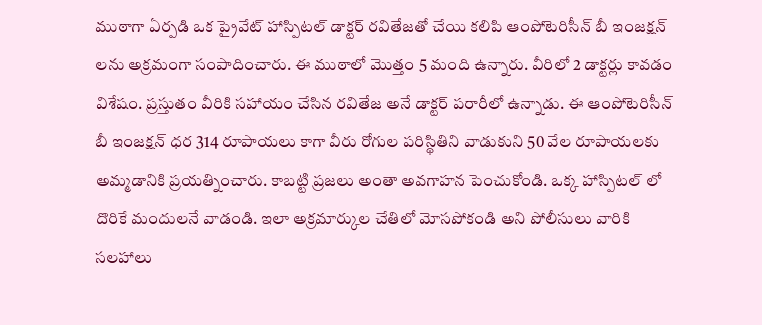ముఠాగా ఏర్పడి ఒక ప్రైవేట్ హాస్పిటల్ డాక్టర్ రవితేజతో చేయి కలిపి ఆంపోటెరిసీన్ బీ ఇంజక్షన్ లను అక్రమంగా సంపాదించారు. ఈ ముఠాలో మొత్తం 5 మంది ఉన్నారు. వీరిలో 2 డాక్టర్లు కావడం విశేషం. ప్రస్తుతం వీరికి సహాయం చేసిన రవితేజ అనే డాక్టర్ పరారీలో ఉన్నాడు. ఈ ఆంపోటెరిసీన్ బీ ఇంజక్షన్ ధర 314 రూపాయలు కాగా వీరు రోగుల పరిస్థితిని వాడుకుని 50 వేల రూపాయలకు అమ్మడానికి ప్రయత్నించారు. కాబట్టి ప్రజలు అంతా అవగాహన పెంచుకోండి. ఒక్క హాస్పిటల్ లో దొరికే మందులనే వాడండి. ఇలా అక్రమార్కుల చేతిలో మోసపోకండి అని పోలీసులు వారికి సలహాలు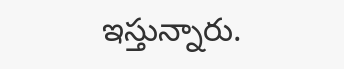ఇస్తున్నారు.